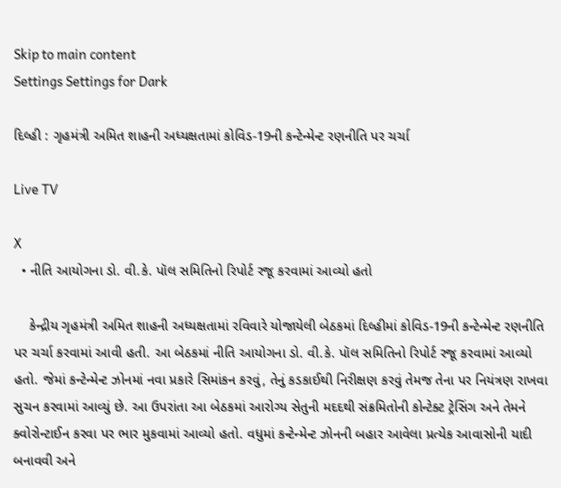Skip to main content
Settings Settings for Dark

દિલ્હી : ગૃહમંત્રી અમિત શાહની અધ્યક્ષતામાં કોવિડ-19ની કન્ટેન્મેન્ટ રણનીતિ પર ચર્ચા

Live TV

X
  • નીતિ આયોગના ડો. વી.કે. પૉલ સમિતિનો રિપોર્ટ રજૂ કરવામાં આવ્યો હતો

    કેન્દ્રીય ગૃહમંત્રી અમિત શાહની અધ્યક્ષતામાં રવિવારે યોજાયેલી બેઠકમાં દિલ્હીમાં કોવિડ-19ની કન્ટેન્મેન્ટ રણનીતિ પર ચર્ચા કરવામાં આવી હતી. આ બેઠકમાં નીતિ આયોગના ડો. વી.કે. પૉલ સમિતિનો રિપોર્ટ રજૂ કરવામાં આવ્યો હતો. જેમાં કન્ટેન્મેન્ટ ઝોનમાં નવા પ્રકારે સિમાંકન કરવું, તેનું કડકાઈથી નિરીક્ષણ કરવું તેમજ તેના પર નિયંત્રણ રાખવા સુચન કરવામાં આવ્યું છે. આ ઉપરાંતા આ બેઠકમાં આરોગ્ય સેતુની મદદથી સંક્રમિતોની કોન્ટેક્ટ ટ્રેસિંગ અને તેમને ક્વોરોન્ટાઈન કરવા પર ભાર મુકવામાં આવ્યો હતો. વધુમાં કન્ટેન્મેન્ટ ઝોનની બહાર આવેલા પ્રત્યેક આવાસોની યાદી બનાવવી અને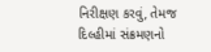નિરીક્ષણ કરવું, તેમજ દિલ્હીમાં સંક્રમણનો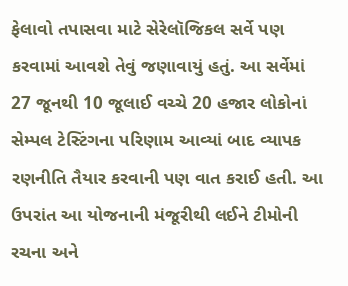ફેલાવો તપાસવા માટે સેરેલૉજિકલ સર્વે પણ કરવામાં આવશે તેવું જણાવાયું હતું. આ સર્વેમાં 27 જૂનથી 10 જૂલાઈ વચ્ચે 20 હજાર લોકોનાં સેમ્પલ ટેસ્ટિંગના પરિણામ આવ્યાં બાદ વ્યાપક રણનીતિ તૈયાર કરવાની પણ વાત કરાઈ હતી. આ ઉપરાંત આ યોજનાની મંજૂરીથી લઈને ટીમોની રચના અને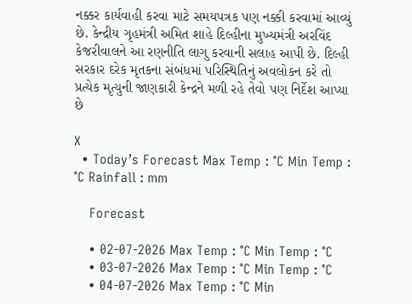નક્કર કાર્યવાહી કરવા માટે સમયપત્રક પણ નક્કી કરવામાં આવ્યું છે. કેન્દ્રીય ગૃહમંત્રી અમિત શાહે દિલ્હીના મુખ્યમંત્રી અરવિંદ કેજરીવાલને આ રણનીતિ લાગુ કરવાની સલાહ આપી છે. દિલ્હી સરકાર દરેક મૃતકના સંબંધમાં પરિસ્થિતિનું અવલોકન કરે તો પ્રત્યેક મૃત્યુની જાણકારી કેન્દ્રને મળી રહે તેવો પણ નિર્દેશ આપ્યા છે

X
  • Today’s Forecast Max Temp : °C Min Temp : °C Rainfall : mm

    Forecast

    • 02-07-2026 Max Temp : °C Min Temp : °C
    • 03-07-2026 Max Temp : °C Min Temp : °C
    • 04-07-2026 Max Temp : °C Min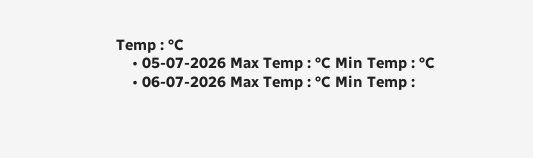Temp : °C
    • 05-07-2026 Max Temp : °C Min Temp : °C
    • 06-07-2026 Max Temp : °C Min Temp :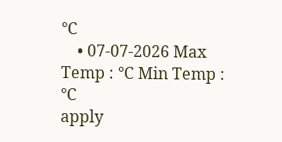°C
    • 07-07-2026 Max Temp : °C Min Temp : °C
apply